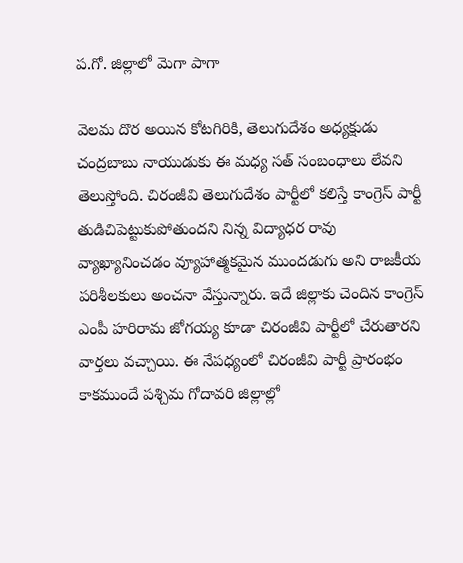ప.గో. జిల్లాలో మెగా పాగా

వెలమ దొర అయిన కోటగిరికి, తెలుగుదేశం అధ్యక్షుడు చంద్రబాబు నాయుడుకు ఈ మధ్య సత్ సంబంధాలు లేవని తెలుస్తోంది. చిరంజీవి తెలుగుదేశం పార్టీలో కలిస్తే కాంగ్రెస్ పార్టీ తుడిచిపెట్టుకుపోతుందని నిన్న విద్యాధర రావు వ్యాఖ్యానించడం వ్యూహాత్మకమైన ముందడుగు అని రాజకీయ పరిశీలకులు అంచనా వేస్తున్నారు. ఇదే జిల్లాకు చెందిన కాంగ్రెస్ ఎంపీ హరిరామ జోగయ్య కూడా చిరంజీవి పార్టీలో చేరుతారని వార్తలు వచ్చాయి. ఈ నేపధ్యంలో చిరంజీవి పార్టీ ప్రారంభం కాకముందే పశ్చిమ గోదావరి జిల్లాల్లో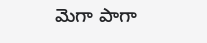మెగా పాగా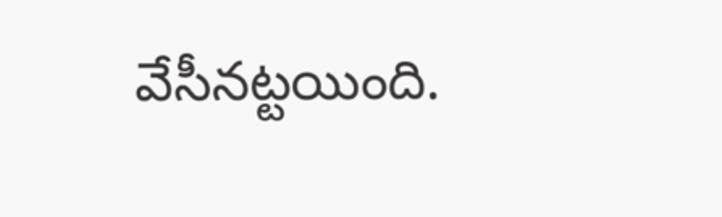వేసీనట్టయింది.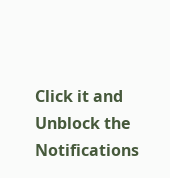Click it and Unblock the Notifications